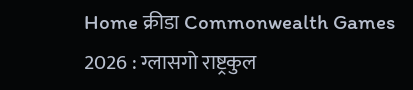Home क्रीडा Commonwealth Games 2026 : ग्लासगो राष्ट्रकुल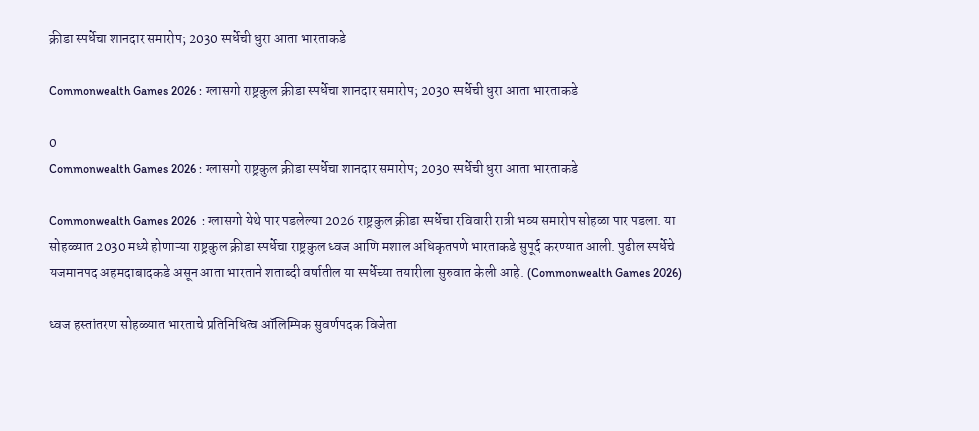क्रीडा स्पर्धेचा शानदार समारोप; 2030 स्पर्धेची धुरा आता भारताकडे

Commonwealth Games 2026 : ग्लासगो राष्ट्रकुल क्रीडा स्पर्धेचा शानदार समारोप; 2030 स्पर्धेची धुरा आता भारताकडे

0
Commonwealth Games 2026 : ग्लासगो राष्ट्रकुल क्रीडा स्पर्धेचा शानदार समारोप; 2030 स्पर्धेची धुरा आता भारताकडे

Commonwealth Games 2026  : ग्लासगो येथे पार पडलेल्या 2026 राष्ट्रकुल क्रीडा स्पर्धेचा रविवारी रात्री भव्य समारोप सोहळा पार पडला. या सोहळ्यात 2030 मध्ये होणाऱ्या राष्ट्रकुल क्रीडा स्पर्धेचा राष्ट्रकुल ध्वज आणि मशाल अधिकृतपणे भारताकडे सुपूर्द करण्यात आली. पुढील स्पर्धेचे यजमानपद अहमदाबादकडे असून आता भारताने शताब्दी वर्षातील या स्पर्धेच्या तयारीला सुरुवात केली आहे. (Commonwealth Games 2026)

ध्वज हस्तांतरण सोहळ्यात भारताचे प्रतिनिधित्व ऑलिम्पिक सुवर्णपदक विजेता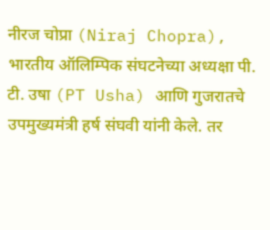नीरज चोप्रा (Niraj Chopra), भारतीय ऑलिम्पिक संघटनेच्या अध्यक्षा पी. टी. उषा (PT Usha) आणि गुजरातचे उपमुख्यमंत्री हर्ष संघवी यांनी केले. तर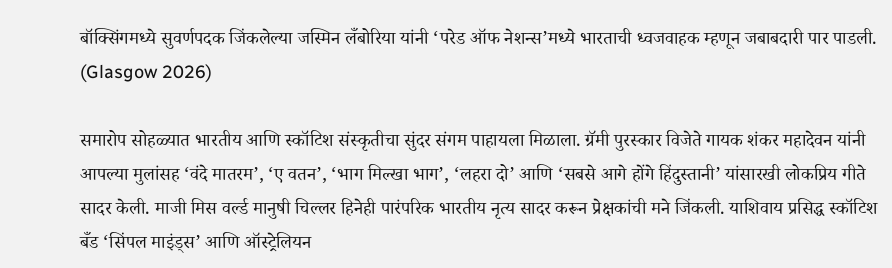बॉक्सिंगमध्ये सुवर्णपदक जिंकलेल्या जस्मिन लँबोरिया यांनी ‘परेड ऑफ नेशन्स’मध्ये भारताची ध्वजवाहक म्हणून जबाबदारी पार पाडली. (Glasgow 2026)

समारोप सोहळ्यात भारतीय आणि स्कॉटिश संस्कृतीचा सुंदर संगम पाहायला मिळाला. ग्रॅमी पुरस्कार विजेते गायक शंकर महादेवन यांनी आपल्या मुलांसह ‘वंदे मातरम’, ‘ए वतन’, ‘भाग मिल्खा भाग’, ‘लहरा दो’ आणि ‘सबसे आगे होंगे हिंदुस्तानी’ यांसारखी लोकप्रिय गीते सादर केली. माजी मिस वर्ल्ड मानुषी चिल्लर हिनेही पारंपरिक भारतीय नृत्य सादर करून प्रेक्षकांची मने जिंकली. याशिवाय प्रसिद्ध स्कॉटिश बँड ‘सिंपल माइंड्स’ आणि ऑस्ट्रेलियन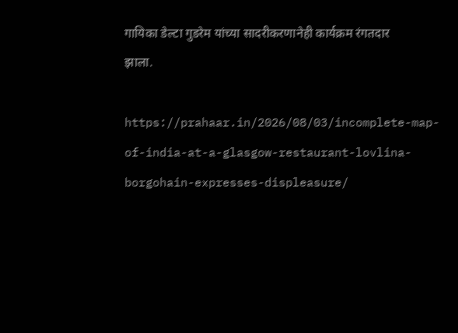गायिका डेल्टा गुडरेम यांच्या सादरीकरणानेही कार्यक्रम रंगतदार झाला.

https://prahaar.in/2026/08/03/incomplete-map-of-india-at-a-glasgow-restaurant-lovlina-borgohain-expresses-displeasure/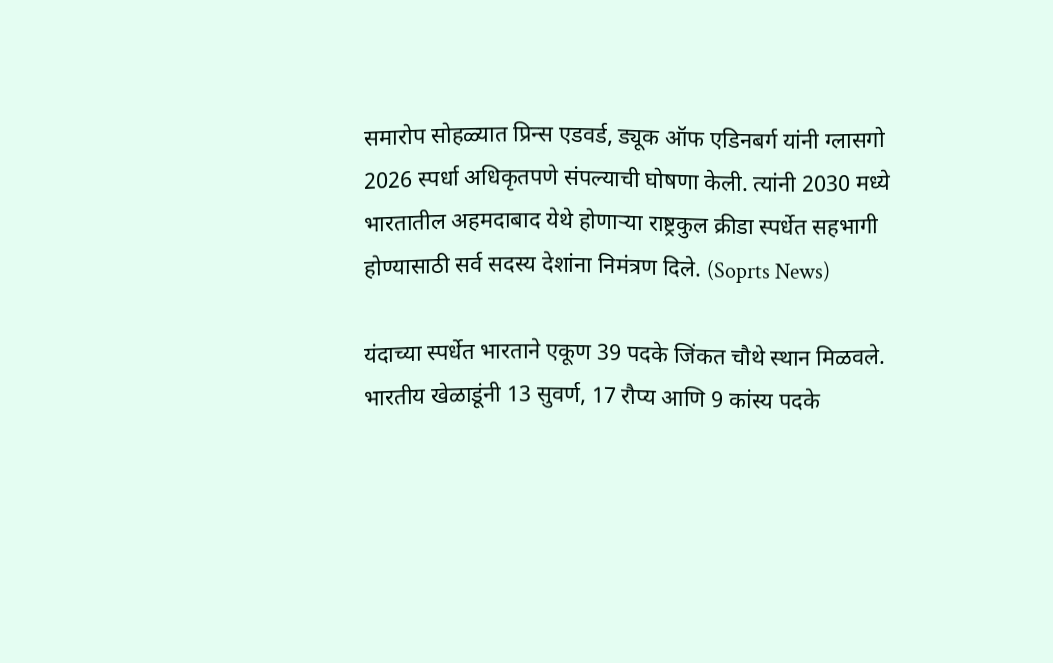समारोप सोहळ्यात प्रिन्स एडवर्ड, ड्यूक ऑफ एडिनबर्ग यांनी ग्लासगो 2026 स्पर्धा अधिकृतपणे संपल्याची घोषणा केली. त्यांनी 2030 मध्ये भारतातील अहमदाबाद येथे होणाऱ्या राष्ट्रकुल क्रीडा स्पर्धेत सहभागी होण्यासाठी सर्व सदस्य देशांना निमंत्रण दिले. (Soprts News)

यंदाच्या स्पर्धेत भारताने एकूण 39 पदके जिंकत चौथे स्थान मिळवले. भारतीय खेळाडूंनी 13 सुवर्ण, 17 रौप्य आणि 9 कांस्य पदके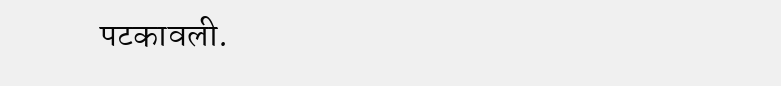पटकावली.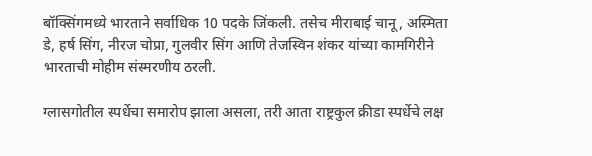बॉक्सिंगमध्ये भारताने सर्वाधिक 10 पदके जिंकली. तसेच मीराबाई चानू, अस्मिता डे, हर्ष सिंग, नीरज चोप्रा, गुलवीर सिंग आणि तेजस्विन शंकर यांच्या कामगिरीने भारताची मोहीम संस्मरणीय ठरली.

ग्लासगोतील स्पर्धेचा समारोप झाला असला, तरी आता राष्ट्रकुल क्रीडा स्पर्धेचे लक्ष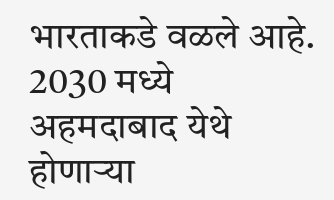भारताकडे वळले आहे. 2030 मध्ये अहमदाबाद येथे होणाऱ्या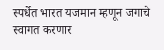स्पर्धेत भारत यजमान म्हणून जगाचे स्वागत करणार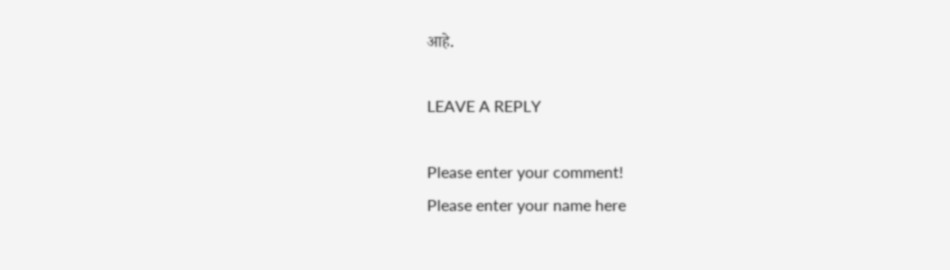आहे.

LEAVE A REPLY

Please enter your comment!
Please enter your name here